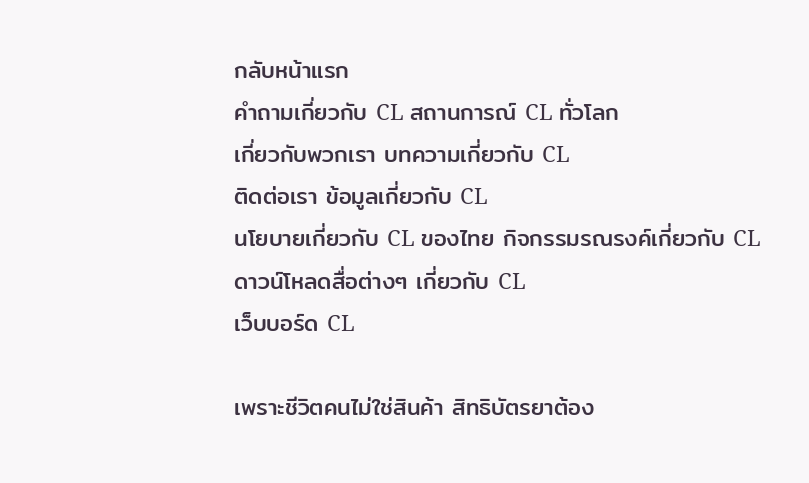กลับหน้าแรก
คำถามเกี่ยวกับ CL สถานการณ์ CL ทั่วโลก
เกี่ยวกับพวกเรา บทความเกี่ยวกับ CL
ติดต่อเรา ข้อมูลเกี่ยวกับ CL
นโยบายเกี่ยวกับ CL ของไทย กิจกรรมรณรงค์เกี่ยวกับ CL
ดาวน์โหลดสื่อต่างๆ เกี่ยวกับ CL
เว็บบอร์ด CL

เพราะชีวิตคนไม่ใช่สินค้า สิทธิบัตรยาต้อง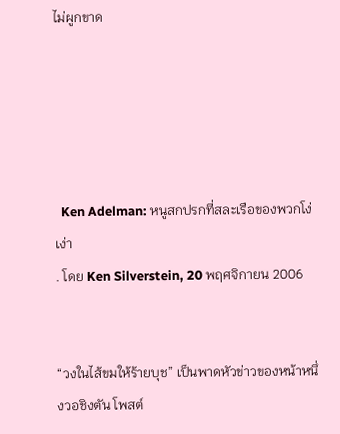ไม่ผูกขาด





  Ken Adelman: หนูสกปรกที่สละเรือของพวกโง่เง่า
. โดย Ken Silverstein, 20 พฤศจิกายน 2006


“วงในไส้ขมให้ร้ายบุช” เป็นพาดหัวข่าวของหน้าหนึ่งวอชิงตัน โพสต์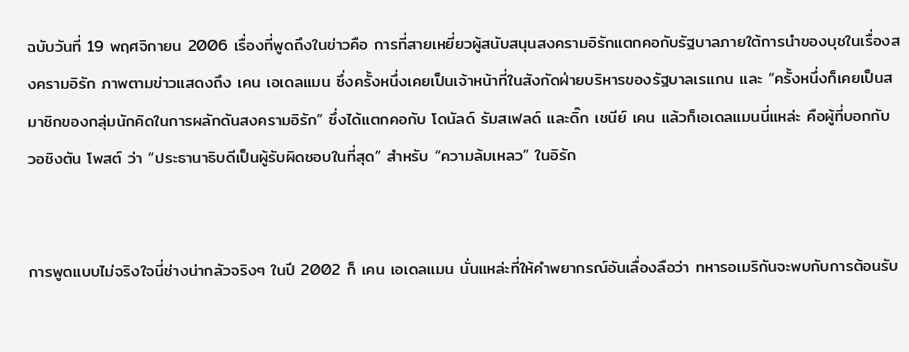ฉบับวันที่ 19 พฤศจิกายน 2006 เรื่องที่พูดถึงในข่าวคือ การที่สายเหยี่ยวผู้สนับสนุนสงครามอิรักแตกคอกับรัฐบาลภายใต้การนำของบุชในเรื่องสงครามอิรัก ภาพตามข่าวแสดงถึง เคน เอเดลแมน ซึ่งครั้งหนึ่งเคยเป็นเจ้าหน้าที่ในสังกัดฝ่ายบริหารของรัฐบาลเรแกน และ “ครั้งหนึ่งก็เคยเป็นสมาชิกของกลุ่มนักคิดในการผลักดันสงครามอิรัก” ซึ่งได้แตกคอกับ โดนัลด์ รัมสเฟลด์ และดิ๊ก เชนีย์ เคน แล้วก็เอเดลแมนนี่แหล่ะ คือผู้ที่บอกกับ วอชิงตัน โพสต์ ว่า “ประธานาธิบดีเป็นผู้รับผิดชอบในที่สุด” สำหรับ “ความล้มเหลว” ในอิรัก


การพูดแบบไม่จริงใจนี่ช่างน่ากลัวจริงๆ ในปี 2002 ก็ เคน เอเดลแมน นั่นแหล่ะที่ให้คำพยากรณ์อันเลื่องลือว่า ทหารอเมริกันจะพบกับการต้อนรับ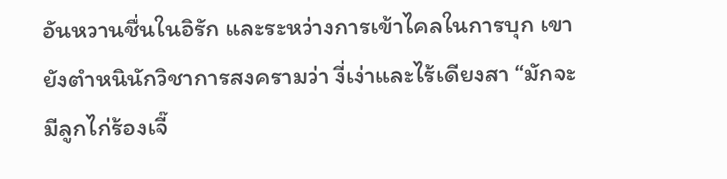อันหวานชื่นในอิรัก และระหว่างการเข้าไคลในการบุก เขายังตำหนินักวิชาการสงครามว่า งี่เง่าและไร้เดียงสา “มักจะมีลูกไก่ร้องเจี๊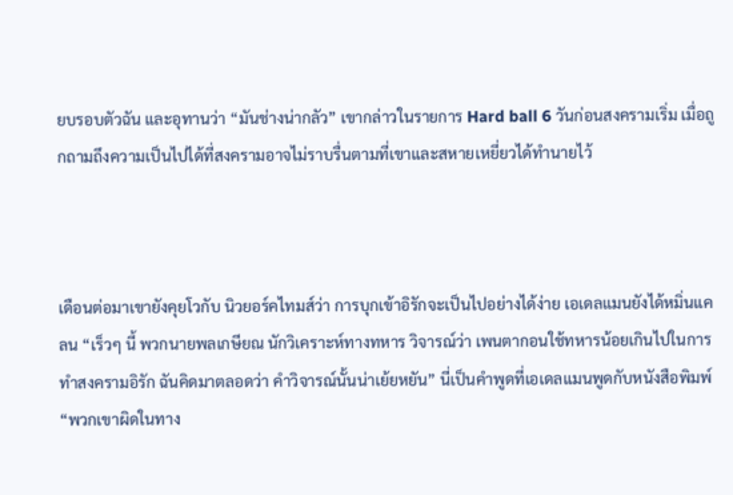ยบรอบตัวฉัน และอุทานว่า “มันช่างน่ากลัว” เขากล่าวในรายการ Hard ball 6 วันก่อนสงครามเริ่ม เมื่อถูกถามถึงความเป็นไปได้ที่สงครามอาจไม่ราบรื่นตามที่เขาและสหายเหยี่ยวได้ทำนายไว้



เดือนต่อมาเขายังคุยโวกับ นิวยอร์คไทมส์ว่า การบุกเข้าอิรักจะเป็นไปอย่างได้ง่าย เอเดลแมนยังได้หมิ่นแคลน “เร็วๆ นี้ พวกนายพลเกษียณ นักวิเคราะห์ทางทหาร วิจารณ์ว่า เพนตากอนใช้ทหารน้อยเกินไปในการทำสงครามอิรัก ฉันคิดมาตลอดว่า คำวิจารณ์นั้นน่าเย้ยหยัน” นี่เป็นคำพูดที่เอเดลแมนพูดกับหนังสือพิมพ์ “พวกเขาผิดในทาง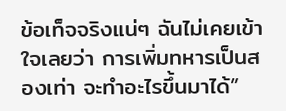ข้อเท็จจริงแน่ๆ ฉันไม่เคยเข้าใจเลยว่า การเพิ่มทหารเป็นสองเท่า จะทำอะไรขึ้นมาได้”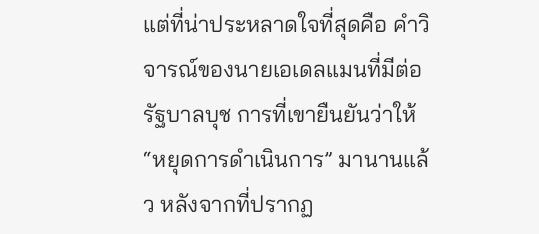แต่ที่น่าประหลาดใจที่สุดคือ คำวิจารณ์ของนายเอเดลแมนที่มีต่อรัฐบาลบุช การที่เขายืนยันว่าให้ “หยุดการดำเนินการ” มานานแล้ว หลังจากที่ปรากฏ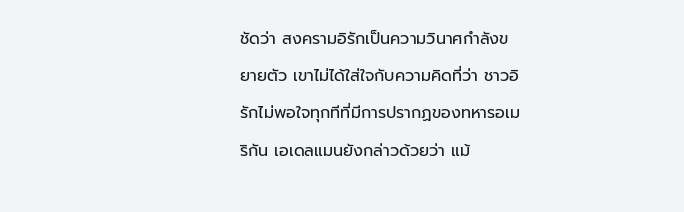ชัดว่า สงครามอิรักเป็นความวินาศกำลังขยายตัว เขาไม่ได้ใส่ใจกับความคิดที่ว่า ชาวอิรักไม่พอใจทุกทีที่มีการปรากฏของทหารอเมริกัน เอเดลแมนยังกล่าวด้วยว่า แม้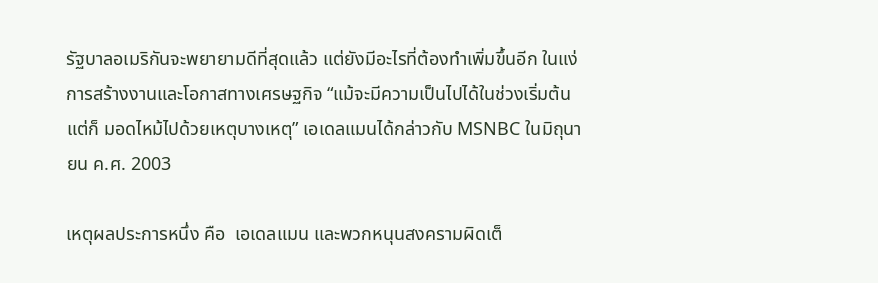รัฐบาลอเมริกันจะพยายามดีที่สุดแล้ว แต่ยังมีอะไรที่ต้องทำเพิ่มขึ้นอีก ในแง่การสร้างงานและโอกาสทางเศรษฐกิจ “แม้จะมีความเป็นไปได้ในช่วงเริ่มต้น แต่ก็ มอดไหม้ไปด้วยเหตุบางเหตุ” เอเดลแมนได้กล่าวกับ MSNBC ในมิถุนายน ค.ศ. 2003

เหตุผลประการหนึ่ง คือ  เอเดลแมน และพวกหนุนสงครามผิดเต็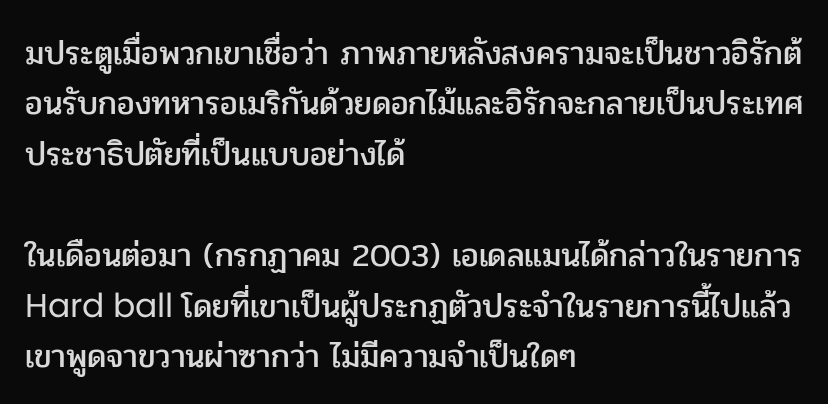มประตูเมื่อพวกเขาเชื่อว่า ภาพภายหลังสงครามจะเป็นชาวอิรักต้อนรับกองทหารอเมริกันด้วยดอกไม้และอิรักจะกลายเป็นประเทศประชาธิปตัยที่เป็นแบบอย่างได้

ในเดือนต่อมา (กรกฏาคม 2003) เอเดลแมนได้กล่าวในรายการ Hard ball โดยที่เขาเป็นผู้ประกฏตัวประจำในรายการนี้ไปแล้ว เขาพูดจาขวานผ่าซากว่า ไม่มีความจำเป็นใดๆ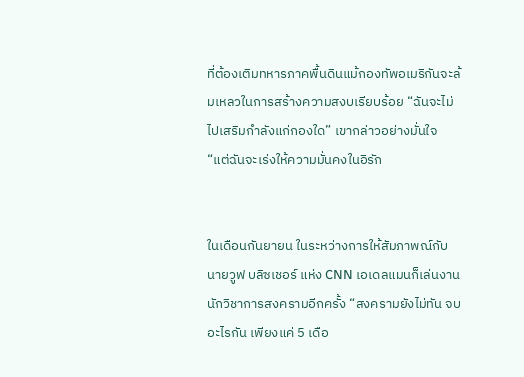ที่ต้องเติมทหารภาคพื้นดินแม้กองทัพอเมริกันจะล้มเหลวในการสร้างความสงบเรียบร้อย “ฉันจะไม่ไปเสริมกำลังแก่กองใด” เขากล่าวอย่างมั่นใจ “แต่ฉันจะเร่งให้ความมั่นคงในอิรัก


ในเดือนกันยายน ในระหว่างการให้สัมภาพณ์กับนายวูฟ บลิซเชอร์ แห่ง CNN เอเดลแมนก็เล่นงานนักวิชาการสงครามอีกครั้ง “สงครามยังไม่ทัน จบอะไรกัน เพียงแค่ 5 เดือ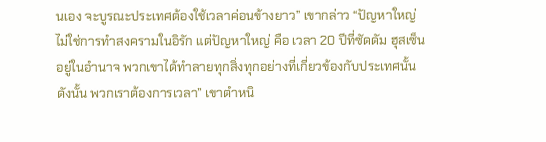นเอง จะบูรณะประเทศต้องใช้เวลาค่อนข้างยาว” เขากล่าว “ปัญหาใหญ่ไม่ใช่การทำสงครามในอิรัก แต่ปัญหาใหญ่ คือ เวลา 20 ปีที่ซัดดัม ฮุสเซ็นอยู่ในอำนาจ พวกเขาได้ทำลายทุกสิ่งทุกอย่างที่เกี่ยวข้องกับประเทศนั้น ดังนั้น พวกเราต้องการเวลา” เขาตำหนิ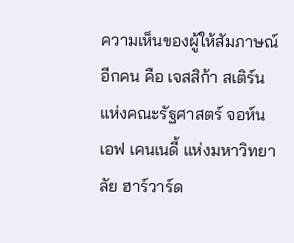ความเห็นของผู้ให้สัมภาษณ์อีกคน คือ เจสสิก้า สเติร์น แห่งคณะรัฐศาสตร์ จอห์น เอฟ เคนเนดี้ แห่งมหาวิทยาลัย ฮาร์วาร์ด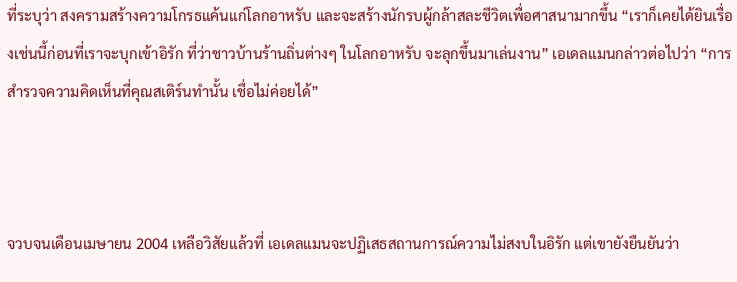ที่ระบุว่า สงครามสร้างความโกรธแค้นแก่โลกอาหรับ และจะสร้างนักรบผู้กล้าสละชีวิตเพื่อศาสนามากขึ้น “เราก็เคยได้ยินเรื่องเช่นนี้ก่อนที่เราจะบุกเข้าอิรัก ที่ว่าชาวบ้านร้านถิ่นต่างๆ ในโลกอาหรับ จะลุกขึ้นมาเล่นงาน” เอเดลแมนกล่าวต่อไปว่า “การสำรวจความคิดเห็นที่คุณสเติร์นทำนั้น เชื่อไม่ค่อยได้”



จวบจนเดือนเมษายน 2004 เหลือวิสัยแล้วที่ เอเดลแมนจะปฏิเสธสถานการณ์ความไม่สงบในอิรัก แต่เขายังยืนยันว่า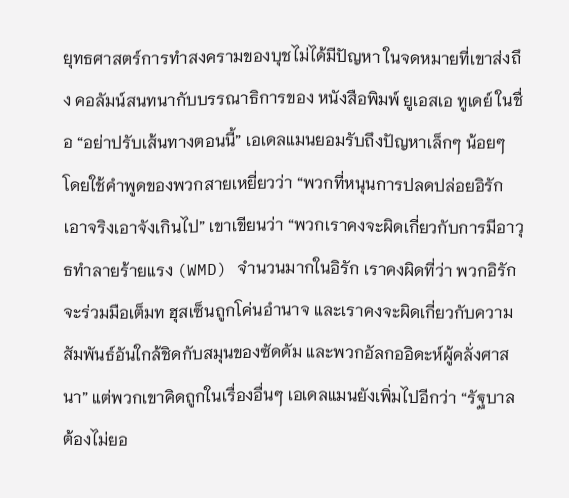ยุทธศาสตร์การทำสงครามของบุชไม่ได้มีปัญหา ในจดหมายที่เขาส่งถึง คอลัมน์สนทนากับบรรณาธิการของ หนังสือพิมพ์ ยูเอสเอ ทูเดย์ ในชื่อ “อย่าปรับเส้นทางตอนนี้” เอเดลแมนยอมรับถึงปัญหาเล็กๆ น้อยๆ โดยใช้คำพูดของพวกสายเหยี่ยวว่า “พวกที่หนุนการปลดปล่อยอิรักเอาจริงเอาจังเกินไป” เขาเขียนว่า “พวกเราคงจะผิดเกี่ยวกับการมีอาวุธทำลายร้ายแรง (WMD) จำนวนมากในอิรัก เราคงผิดที่ว่า พวกอิรักจะร่วมมือเต็มท ฮุสเซ็นถูกโค่นอำนาจ และเราคงจะผิดเกี่ยวกับความสัมพันธ์อันใกล้ชิดกับสมุนของซัดดัม และพวกอัลกออิดะห์ผู้คลั่งศาสนา” แต่พวกเขาคิดถูกในเรื่องอื่นๆ เอเดลแมนยังเพิ่มไปอีกว่า “รัฐบาลต้องไม่ยอ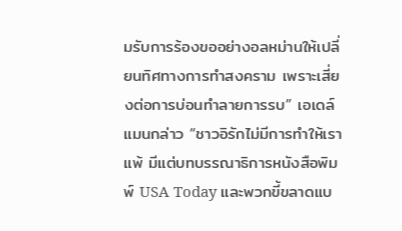มรับการร้องขออย่างอลหม่านให้เปลี่ยนทิศทางการทำสงคราม เพราะเสี่ยงต่อการบ่อนทำลายการรบ” เอเดล์แมนกล่าว “ชาวอิรักไม่มีการทำให้เราแพ้ มีแต่บทบรรณาธิการหนังสือพิมพ์ USA Today และพวกขี้ขลาดแบ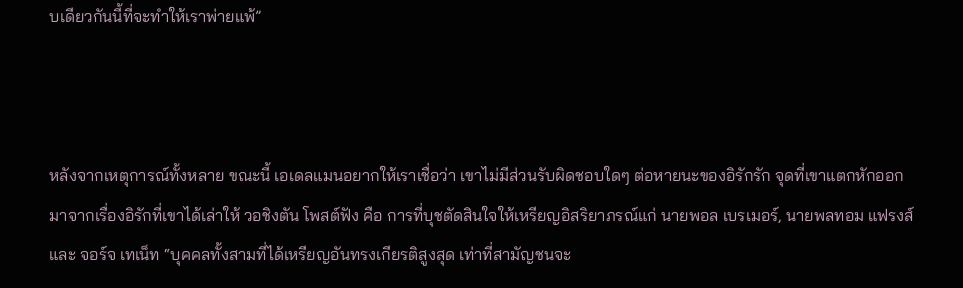บเดียวกันนี้ที่จะทำให้เราพ่ายแพ้”



หลังจากเหตุการณ์ทั้งหลาย ขณะนี้ เอเดลแมนอยากให้เราเชื่อว่า เขาไม่มีส่วนรับผิดชอบใดๆ ต่อหายนะของอิรักรัก จุดที่เขาแตกหักออกมาจากเรื่องอิรักที่เขาได้เล่าให้ วอชิงตัน โพสต์ฟัง คือ การที่บุชตัดสินใจให้เหรียญอิสริยาภรณ์แก่ นายพอล เบรเมอร์, นายพลทอม แฟรงส์ และ จอร์จ เทเน็ท “บุคคลทั้งสามที่ได้เหรียญอันทรงเกียรติสูงสุด เท่าที่สามัญชนจะ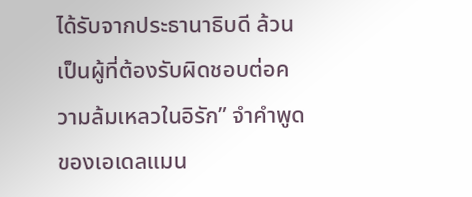ได้รับจากประธานาธิบดี ล้วนเป็นผู้ที่ต้องรับผิดชอบต่อความล้มเหลวในอิรัก” จำคำพูดของเอเดลแมน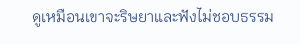ดูเหมือนเขาจะริษยาและฟังไม่ชอบธรรม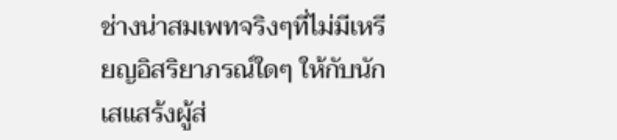ช่างน่าสมเพทจริงๆที่ไม่มีเหรียญอิสริยาภรณ์ใดๆ ให้กับนักเสแสร้งผู้ส่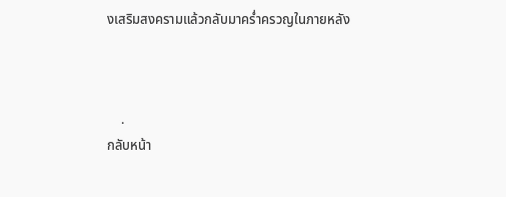งเสริมสงครามแล้วกลับมาคร่ำครวญในภายหลัง



    .
กลับหน้า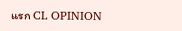แรก CL OPINION